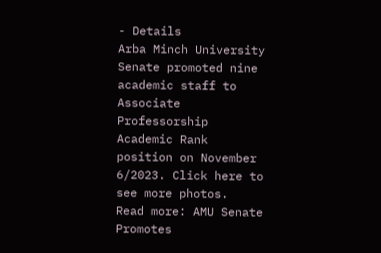- Details
Arba Minch University Senate promoted nine academic staff to Associate Professorship Academic Rank position on November 6/2023. Click here to see more photos.
Read more: AMU Senate Promotes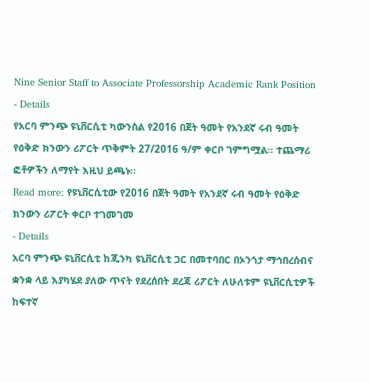Nine Senior Staff to Associate Professorship Academic Rank Position
- Details
የአርባ ምንጭ ዩኒቨርሲቲ ካውንስል የ2016 በጀት ዓመት የአንደኛ ሩብ ዓመት የዕቅድ ክንውን ሪፖርት ጥቅምት 27/2016 ዓ/ም ቀርቦ ገምግሟል፡፡ ተጨማሪ ፎቶዎችን ለማየት እዚህ ይጫኑ፡፡
Read more: የዩኒቨርሲቲው የ2016 በጀት ዓመት የአንደኛ ሩብ ዓመት የዕቅድ ክንውን ሪፖርት ቀርቦ ተገመገመ
- Details
አርባ ምንጭ ዩኒቨርሲቲ ከጂንካ ዩኒቨርሲቲ ጋር በመተባበር በኦንጎታ ማኅበረሰብና ቋንቋ ላይ እያካሄደ ያለው ጥናት የደረሰበት ደረጃ ሪፖርት ለሁለቱም ዩኒቨርሲቲዎች ከፍተኛ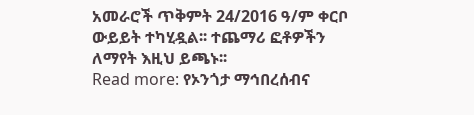አመራሮች ጥቅምት 24/2016 ዓ/ም ቀርቦ ውይይት ተካሂዷል፡፡ ተጨማሪ ፎቶዎችን ለማየት እዚህ ይጫኑ፡፡
Read more: የኦንጎታ ማኅበረሰብና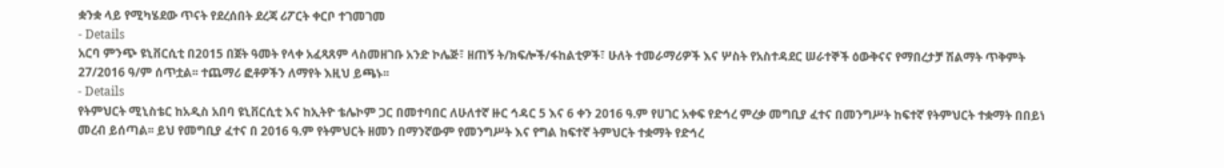ቋንቋ ላይ የሚካሄደው ጥናት የደረሰበት ደረጃ ሪፖርት ቀርቦ ተገመገመ
- Details
አርባ ምንጭ ዩኒቨርሲቲ በ2015 በጀት ዓመት የላቀ አፈጻጸም ላስመዘገቡ አንድ ኮሌጅ፣ ዘጠኝ ት/ክፍሎች/ፋከልቲዎች፣ ሁለት ተመራማሪዎች እና ሦስት የአስተዳደር ሠራተኞች ዕውቅናና የማበረታቻ ሽልማት ጥቅምት 27/2016 ዓ/ም ሰጥቷል፡፡ ተጨማሪ ፎቶዎችን ለማየት እዚህ ይጫኑ፡፡
- Details
የትምህርት ሚኒስቴር ከአዲስ አበባ ዩኒቨርሲቲ እና ከኢትዮ ቴሌኮም ጋር በመተባበር ለሁለተኛ ዙር ኅዳር 5 እና 6 ቀን 2016 ዓ.ም የሀገር አቀፍ የድኅረ ምረቃ መግቢያ ፈተና በመንግሥት ከፍተኛ የትምህርት ተቋማት በበይነ መረብ ይሰጣል፡፡ ይህ የመግቢያ ፈተና በ 2016 ዓ.ም የትምህርት ዘመን በማንኛውም የመንግሥት እና የግል ከፍተኛ ትምህርት ተቋማት የድኅረ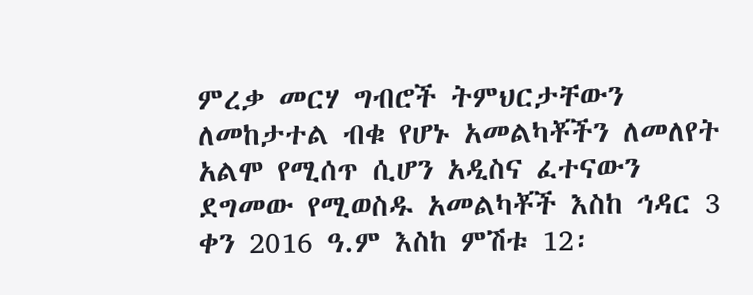ምረቃ መርሃ ግብሮች ትምህርታቸውን ለመከታተል ብቁ የሆኑ አመልካቾችን ለመለየት አልሞ የሚሰጥ ሲሆን አዲስና ፈተናውን ደግመው የሚወስዱ አመልካቾች እስከ ኅዳር 3 ቀን 2016 ዓ.ም እስከ ምሽቱ 12፡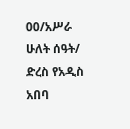00/አሥራ ሁለት ሰዓት/ ድረስ የአዲስ አበባ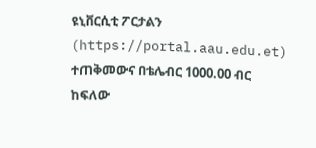ዩኒቨርሲቲ ፖርታልን (https://portal.aau.edu.et) ተጠቅመውና በቴሌብር 1000.00 ብር ከፍለው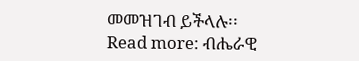መመዝገብ ይችላሉ፡፡
Read more: ብሔራዊ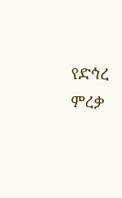የድኅረ ምረቃ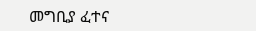መግቢያ ፈተና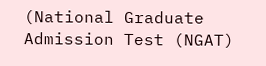(National Graduate Admission Test (NGAT)